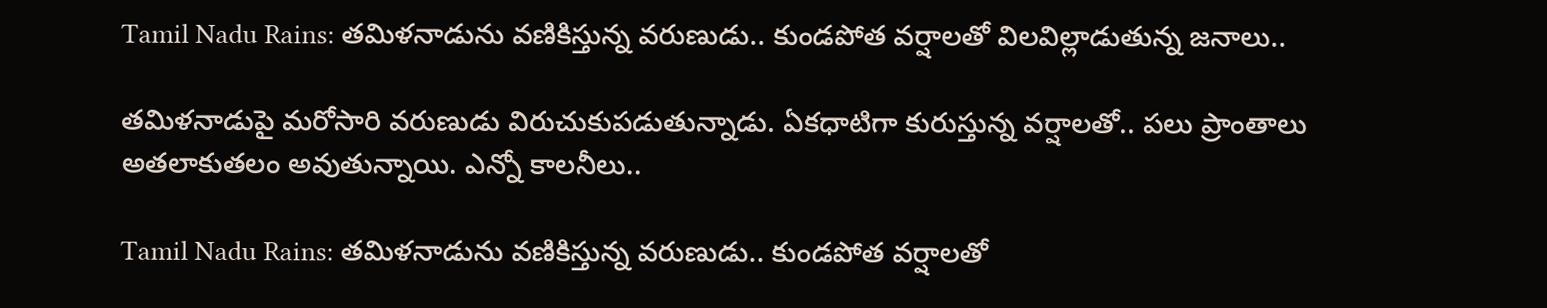Tamil Nadu Rains: తమిళనాడును వణికిస్తున్న వరుణుడు.. కుండపోత వర్షాలతో విలవిల్లాడుతున్న జనాలు..

తమిళనాడుపై మరోసారి వరుణుడు విరుచుకుపడుతున్నాడు. ఏకధాటిగా కురుస్తున్న వర్షాలతో.. పలు ప్రాంతాలు అతలాకుతలం అవుతున్నాయి. ఎన్నో కాలనీలు..

Tamil Nadu Rains: తమిళనాడును వణికిస్తున్న వరుణుడు.. కుండపోత వర్షాలతో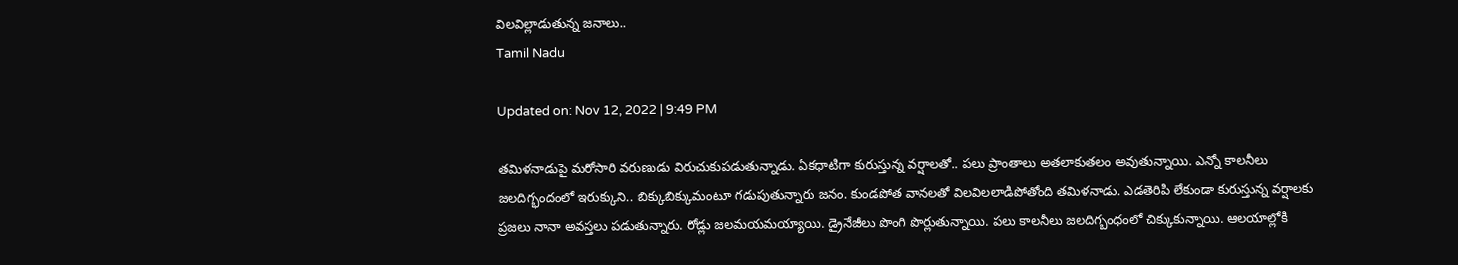విలవిల్లాడుతున్న జనాలు..
Tamil Nadu

Updated on: Nov 12, 2022 | 9:49 PM

తమిళనాడుపై మరోసారి వరుణుడు విరుచుకుపడుతున్నాడు. ఏకధాటిగా కురుస్తున్న వర్షాలతో.. పలు ప్రాంతాలు అతలాకుతలం అవుతున్నాయి. ఎన్నో కాలనీలు జలదిగ్భందంలో ఇరుక్కుని.. బిక్కుబిక్కుమంటూ గడుపుతున్నారు జనం. కుండపోత వానలతో విలవిలలాడిపోతోంది తమిళనాడు. ఎడతెరిపి లేకుండా కురుస్తున్న వర్షాలకు ప్రజలు నానా అవస్తలు పడుతున్నారు. రోడ్లు జలమయమయ్యాయి. డ్రైనేజీలు పొంగి పొర్లుతున్నాయి. పలు కాలనీలు జలదిగ్బంధంలో చిక్కుకున్నాయి. ఆలయాల్లోకి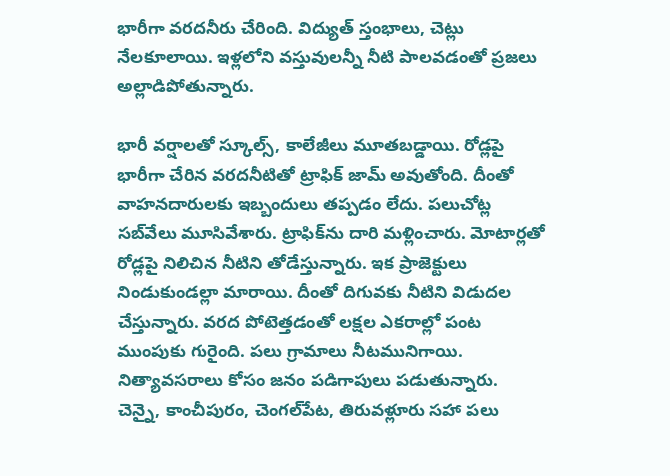భారీగా వరదనీరు చేరింది. విద్యుత్‌ స్తంభాలు, చెట్లు నేలకూలాయి. ఇళ్లలోని వస్తువులన్నీ నీటి పాలవడంతో ప్రజలు అల్లాడిపోతున్నారు.

భారీ వర్షాలతో స్కూల్స్‌, కాలేజీలు మూతబడ్డాయి. రోడ్లపై భారీగా చేరిన వరదనీటితో ట్రాఫిక్‌ జామ్‌ అవుతోంది. దీంతో వాహనదారులకు ఇబ్బందులు తప్పడం లేదు. పలుచోట్ల సబ్‌వేలు మూసివేశారు. ట్రాఫిక్‌ను దారి మళ్లించారు. మోటార్లతో రోడ్లపై నిలిచిన నీటిని తోడేస్తున్నారు. ఇక ప్రాజెక్టులు నిండుకుండల్లా మారాయి. దీంతో దిగువకు నీటిని విడుదల చేస్తున్నారు. వరద పోటెత్తడంతో లక్షల ఎకరాల్లో పంట ముంపుకు గురైంది. పలు గ్రామాలు నీటమునిగాయి. నిత్యావసరాలు కోసం జనం పడిగాపులు పడుతున్నారు. చెన్నై, కాంచీపురం, చెంగల్‌పేట, తిరువళ్లూరు సహా పలు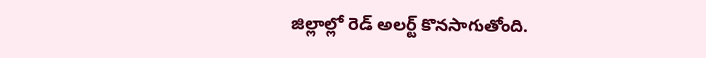జిల్లాల్లో రెడ్‌ అలర్ట్‌ కొనసాగుతోంది.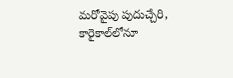మరోవైపు పుదుచ్చేరి, కారైకాల్‌లోనూ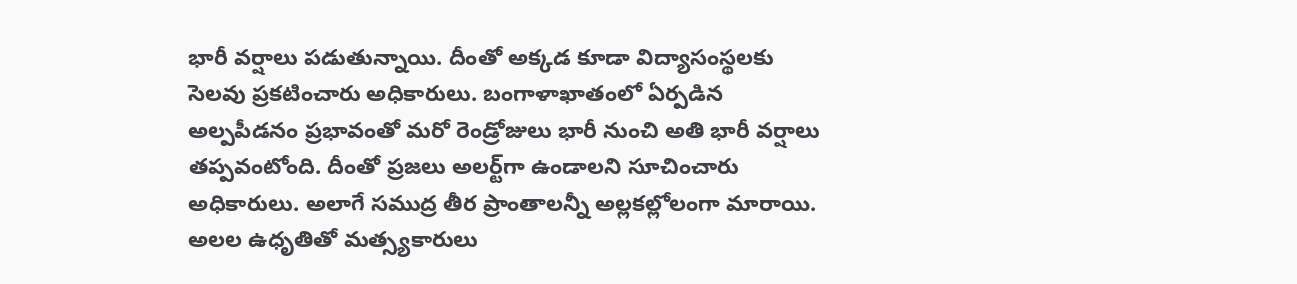భారీ వర్షాలు పడుతున్నాయి. దీంతో అక్కడ కూడా విద్యాసంస్థలకు సెలవు ప్రకటించారు అధికారులు. బంగాళాఖాతంలో ఏర్పడిన అల్పపీడనం ప్రభావంతో మరో రెండ్రోజులు భారీ నుంచి అతి భారీ వర్షాలు తప్పవంటోంది. దీంతో ప్రజలు అలర్ట్‌గా ఉండాలని సూచించారు అధికారులు. అలాగే సముద్ర తీర ప్రాంతాలన్నీ అల్లకల్లోలంగా మారాయి. అలల ఉధృతితో మత్స్యకారులు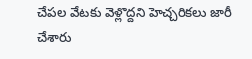చేపల వేటకు వెళ్లొద్దని హెచ్చరికలు జారీ చేశారు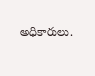అధికారులు.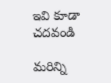ఇవి కూడా చదవండి

మరిన్ని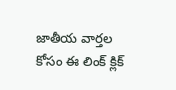జాతీయ వార్తల కోసం ఈ లింక్ క్లిక్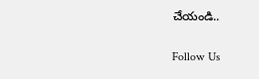చేయండి..

Follow Us